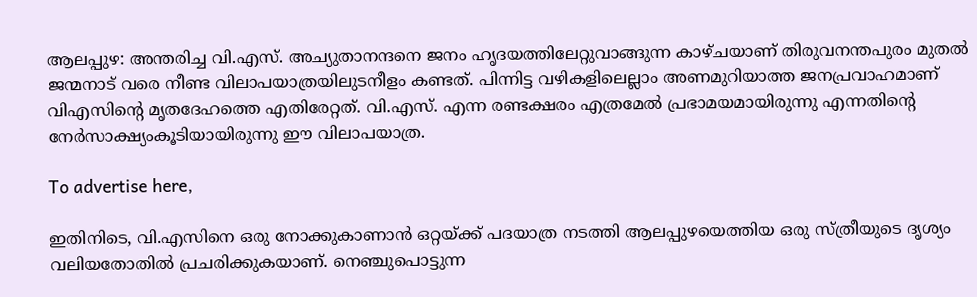ആലപ്പുഴ: അന്തരിച്ച വി.എസ്. അച്യുതാനന്ദനെ ജനം ഹൃദയത്തിലേറ്റുവാങ്ങുന്ന കാഴ്ചയാണ് തിരുവനന്തപുരം മുതല്‍ ജന്മനാട് വരെ നീണ്ട വിലാപയാത്രയിലുടനീളം കണ്ടത്. പിന്നിട്ട വഴികളിലെല്ലാം അണമുറിയാത്ത ജനപ്രവാഹമാണ് വിഎസിന്‍റെ മൃതദേഹത്തെ എതിരേറ്റത്. വി.എസ്. എന്ന രണ്ടക്ഷരം എത്രമേല്‍ പ്രഭാമയമായിരുന്നു എന്നതിന്റെ നേര്‍സാക്ഷ്യംകൂടിയായിരുന്നു ഈ വിലാപയാത്ര.

To advertise here,

ഇതിനിടെ, വി.എസിനെ ഒരു നോക്കുകാണാന്‍ ഒറ്റയ്ക്ക് പദയാത്ര നടത്തി ആലപ്പുഴയെത്തിയ ഒരു സ്ത്രീയുടെ ദൃശ്യം വലിയതോതില്‍ പ്രചരിക്കുകയാണ്. നെഞ്ചുപൊട്ടുന്ന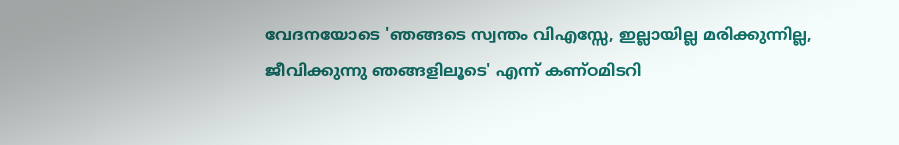വേദനയോടെ 'ഞങ്ങടെ സ്വന്തം വിഎസ്സേ, ഇല്ലായില്ല മരിക്കുന്നില്ല, ജീവിക്കുന്നു ഞങ്ങളിലൂടെ' എന്ന് കണ്ഠമിടറി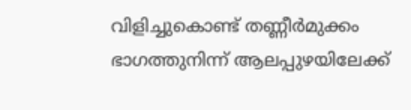വിളിച്ചുകൊണ്ട് തണ്ണീര്‍മുക്കം ഭാഗത്തുനിന്ന് ആലപ്പുഴയിലേക്ക്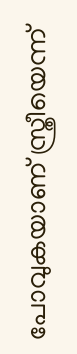പോവുകയാണ് സ്ത്രീയെന്ന്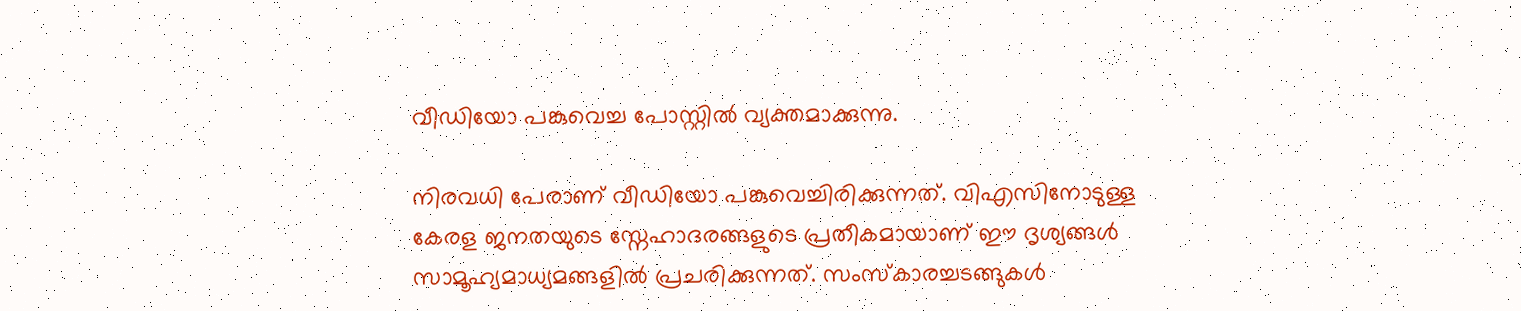വീഡിയോ പങ്കുവെച്ച പോസ്റ്റിൽ വ്യക്തമാക്കുന്നു.

നിരവധി പേരാണ് വീഡിയോ പങ്കുവെച്ചിരിക്കുന്നത്. വിഎസിനോടുള്ള കേരള ജനതയുടെ സ്നേഹാദരങ്ങളുടെ പ്രതീകമായാണ് ഈ ദൃശ്യങ്ങൾ സാമൂഹ്യമാധ്യമങ്ങളിൽ പ്രചരിക്കുന്നത്. സംസ്‌കാരച്ചടങ്ങുകള്‍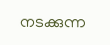നടക്കുന്ന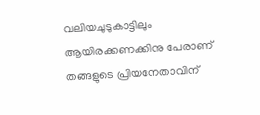വലിയചുടുകാട്ടിലും ആയിരക്കണക്കിനു പേരാണ് തങ്ങളുടെ പ്രിയനേതാവിന്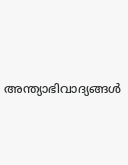അന്ത്യാഭിവാദ്യങ്ങൾ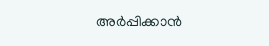അർപ്പിക്കാൻ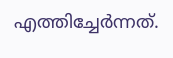എത്തിച്ചേർന്നത്.